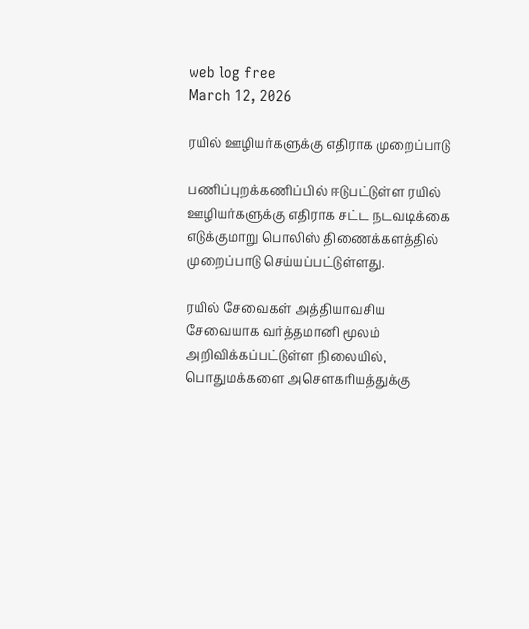web log free
March 12, 2026

ரயில் ஊழியர்களுக்கு எதிராக முறைப்பாடு

பணிப்புறக்கணிப்பில் ஈடுபட்டுள்ள ரயில் ஊழியர்களுக்கு எதிராக சட்ட நடவடிக்கை எடுக்குமாறு பொலிஸ் திணைக்களத்தில் முறைப்பாடு செய்யப்பட்டுள்ளது.

ரயில் சேவைகள் அத்தியாவசிய சேவையாக வர்த்தமானி மூலம் அறிவிக்கப்பட்டுள்ள நிலையில், பொதுமக்களை அசௌகரியத்துக்கு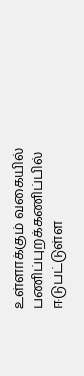உள்ளாக்கும் வகையில் பணிப்புறக்கணிப்பில் ஈடுபட்டுள்ள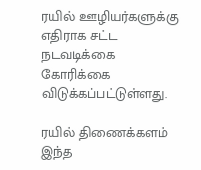ரயில் ஊழியர்களுக்கு எதிராக சட்ட நடவடிக்கை கோரிக்கை விடுக்கப்பட்டுள்ளது.

ரயில் திணைக்களம் இந்த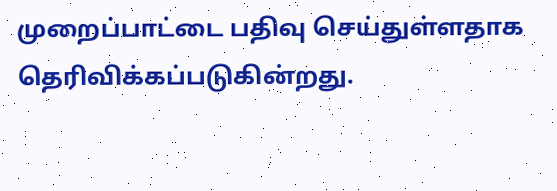முறைப்பாட்டை பதிவு செய்துள்ளதாக தெரிவிக்கப்படுகின்றது.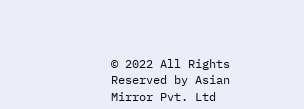© 2022 All Rights Reserved by Asian Mirror Pvt. Ltd